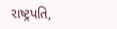રાષ્ટ્રપતિ,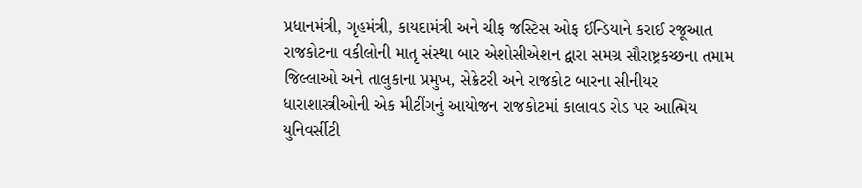પ્રધાનમંત્રી, ગૃહમંત્રી, કાયદામંત્રી અને ચીફ જસ્ટિસ ઓફ ઈન્ડિયાને કરાઈ રજૂઆત
રાજકોટના વકીલોની માતૃ સંસ્થા બાર એશોસીએશન દ્વારા સમગ્ર સૌરાષ્ટ્રકચ્છના તમામ જિલ્લાઓ અને તાલુકાના પ્રમુખ, સેક્રેટરી અને રાજકોટ બારના સીનીયર ધારાશાસ્ત્રીઓની એક મીટીંગનું આયોજન રાજકોટમાં કાલાવડ રોડ પર આત્મિય યુનિવર્સીટી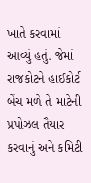ખાતે કરવામાં આવ્યું હતું. જેમાં રાજકોટને હાઈકોર્ટ બેંચ મળે તે માટેની પ્રપોઝલ તૈયાર કરવાનું અને કમિટી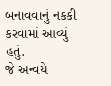બનાવવાનું નકકી કરવામાં આવ્યું હતું.
જે અન્વયે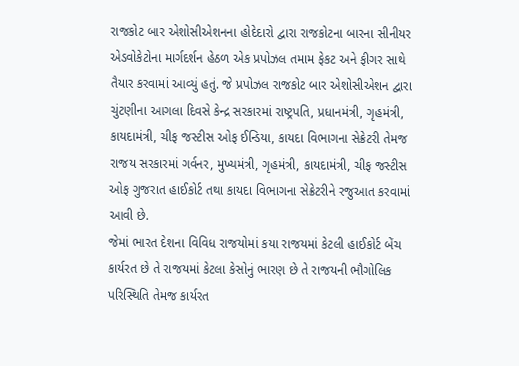રાજકોટ બાર એશોસીએશનના હોદેદારો દ્વારા રાજકોટના બારના સીનીયર એડવોકેટોના માર્ગદર્શન હેઠળ એક પ્રપોઝલ તમામ ફેકટ અને ફીગર સાથે તૈયાર કરવામાં આવ્યું હતું. જે પ્રપોઝલ રાજકોટ બાર એશોસીએશન દ્વારા ચુંટણીના આગલા દિવસે કેન્દ્ર સરકારમાં રાષ્ટ્રપતિ, પ્રધાનમંત્રી, ગૃહમંત્રી, કાયદામંત્રી, ચીફ જસ્ટીસ ઓફ ઈન્ડિયા, કાયદા વિભાગના સેક્રેટરી તેમજ રાજય સરકારમાં ગર્વનર, મુખ્યમંત્રી, ગૃહમંત્રી, કાયદામંત્રી, ચીફ જસ્ટીસ ઓફ ગુજરાત હાઈકોર્ટ તથા કાયદા વિભાગના સેક્રેટરીને રજુઆત કરવામાં આવી છે.
જેમાં ભારત દેશના વિવિધ રાજયોમાં કયા રાજયમાં કેટલી હાઈકોર્ટ બેંચ કાર્યરત છે તે રાજયમાં કેટલા કેસોનું ભારણ છે તે રાજયની ભૌગોલિક પરિસ્થિતિ તેમજ કાર્યરત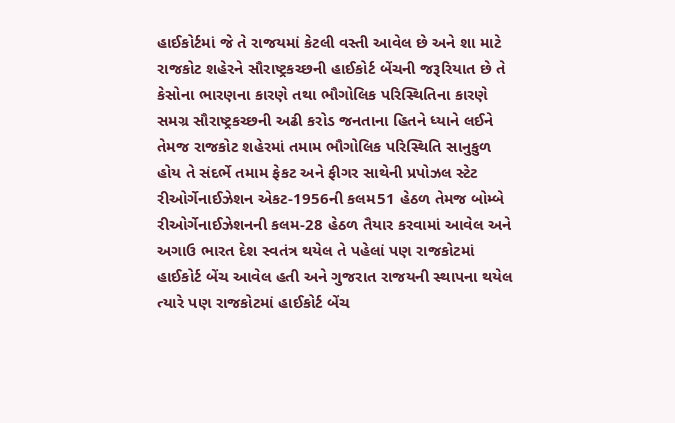હાઈકોર્ટમાં જે તે રાજયમાં કેટલી વસ્તી આવેલ છે અને શા માટે રાજકોટ શહેરને સૌરાષ્ટ્રકચ્છની હાઈકોર્ટ બેંચની જરૂરિયાત છે તે કેસોના ભારણના કારણે તથા ભૌગોલિક પરિસ્થિતિના કારણે સમગ્ર સૌરાષ્ટ્રકચ્છની અઢી કરોડ જનતાના હિતને ધ્યાને લઈને તેમજ રાજકોટ શહેરમાં તમામ ભૌગોલિક પરિસ્થિતિ સાનુકુળ હોય તે સંદર્ભે તમામ ફેકટ અને ફીગર સાથેની પ્રપોઝલ સ્ટેટ રીઓર્ગેનાઈઝેશન એકટ-1956ની કલમ51 હેઠળ તેમજ બોમ્બે રીઓર્ગેનાઈઝેશનની કલમ-28 હેઠળ તૈયાર કરવામાં આવેલ અને અગાઉ ભારત દેશ સ્વતંત્ર થયેલ તે પહેલાં પણ રાજકોટમાં હાઈકોર્ટ બેંચ આવેલ હતી અને ગુજરાત રાજયની સ્થાપના થયેલ ત્યારે પણ રાજકોટમાં હાઈકોર્ટ બેંચ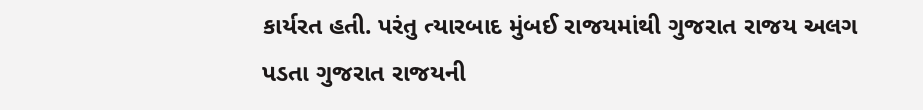કાર્યરત હતી. પરંતુ ત્યારબાદ મુંબઈ રાજયમાંથી ગુજરાત રાજય અલગ પડતા ગુજરાત રાજયની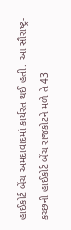હાઈકોર્ટ બેંચ અમદાવાદમાં કાર્યરત થઈ હતી. આ સૌરાષ્ટ્ર-કચ્છની હાઈકોર્ટ બેંચ રાજકોટને મળે તે 43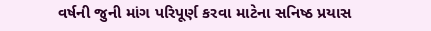વર્ષની જુની માંગ પરિપૂર્ણ કરવા માટેના સનિષ્ઠ પ્રયાસ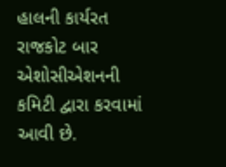હાલની કાર્યરત રાજકોટ બાર એશોસીએશનની કમિટી દ્વારા કરવામાં આવી છે.